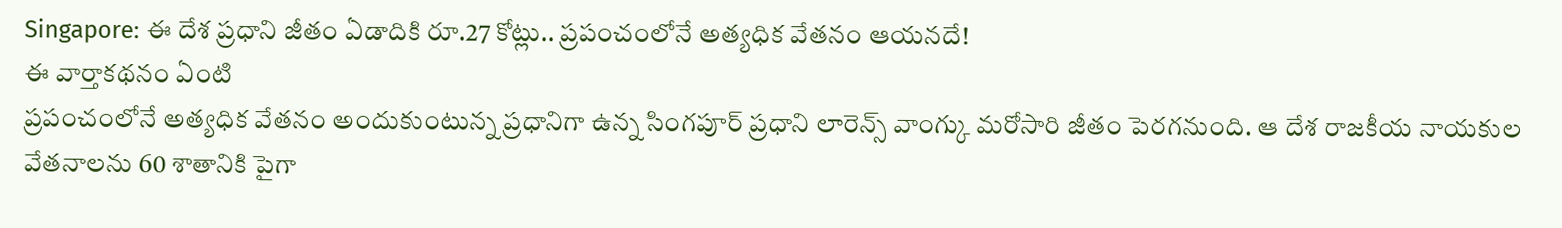Singapore: ఈ దేశ ప్రధాని జీతం ఏడాదికి రూ.27 కోట్లు.. ప్రపంచంలోనే అత్యధిక వేతనం ఆయనదే!
ఈ వార్తాకథనం ఏంటి
ప్రపంచంలోనే అత్యధిక వేతనం అందుకుంటున్న ప్రధానిగా ఉన్న సింగపూర్ ప్రధాని లారెన్స్ వాంగ్కు మరోసారి జీతం పెరగనుంది. ఆ దేశ రాజకీయ నాయకుల వేతనాలను 60 శాతానికి పైగా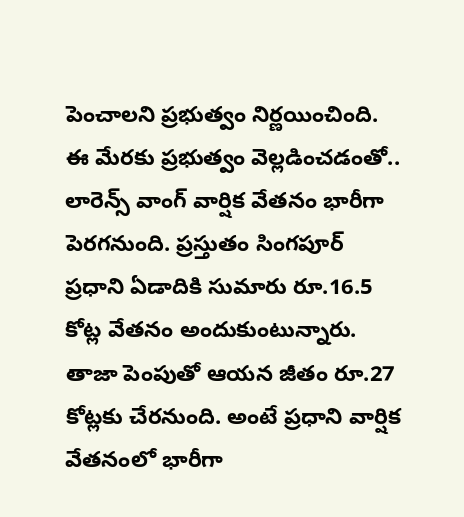పెంచాలని ప్రభుత్వం నిర్ణయించింది. ఈ మేరకు ప్రభుత్వం వెల్లడించడంతో.. లారెన్స్ వాంగ్ వార్షిక వేతనం భారీగా పెరగనుంది. ప్రస్తుతం సింగపూర్ ప్రధాని ఏడాదికి సుమారు రూ.16.5 కోట్ల వేతనం అందుకుంటున్నారు. తాజా పెంపుతో ఆయన జీతం రూ.27 కోట్లకు చేరనుంది. అంటే ప్రధాని వార్షిక వేతనంలో భారీగా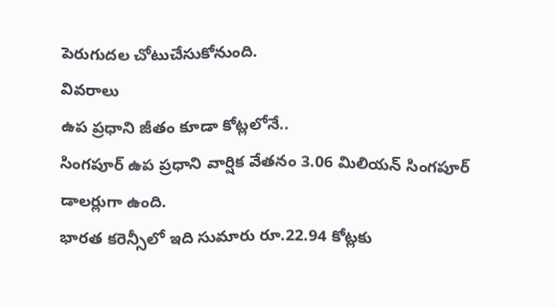పెరుగుదల చోటుచేసుకోనుంది.
వివరాలు
ఉప ప్రధాని జీతం కూడా కోట్లలోనే..
సింగపూర్ ఉప ప్రధాని వార్షిక వేతనం 3.06 మిలియన్ సింగపూర్ డాలర్లుగా ఉంది.
భారత కరెన్సీలో ఇది సుమారు రూ.22.94 కోట్లకు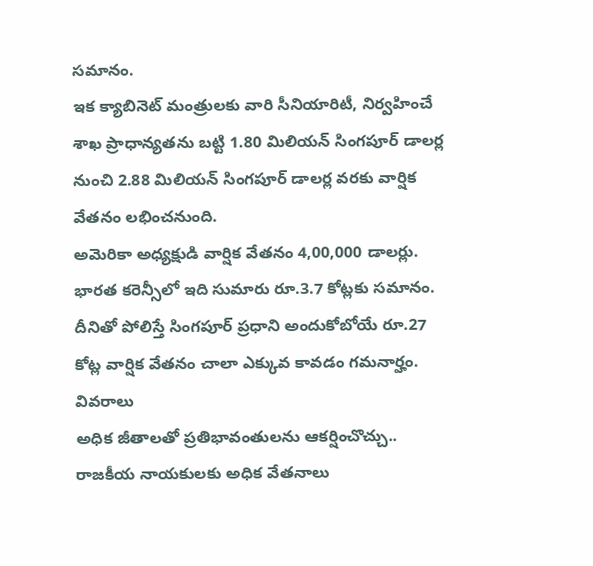సమానం.
ఇక క్యాబినెట్ మంత్రులకు వారి సీనియారిటీ, నిర్వహించే శాఖ ప్రాధాన్యతను బట్టి 1.80 మిలియన్ సింగపూర్ డాలర్ల నుంచి 2.88 మిలియన్ సింగపూర్ డాలర్ల వరకు వార్షిక వేతనం లభించనుంది.
అమెరికా అధ్యక్షుడి వార్షిక వేతనం 4,00,000 డాలర్లు. భారత కరెన్సీలో ఇది సుమారు రూ.3.7 కోట్లకు సమానం.
దీనితో పోలిస్తే సింగపూర్ ప్రధాని అందుకోబోయే రూ.27 కోట్ల వార్షిక వేతనం చాలా ఎక్కువ కావడం గమనార్హం.
వివరాలు
అధిక జీతాలతో ప్రతిభావంతులను ఆకర్షించొచ్చు..
రాజకీయ నాయకులకు అధిక వేతనాలు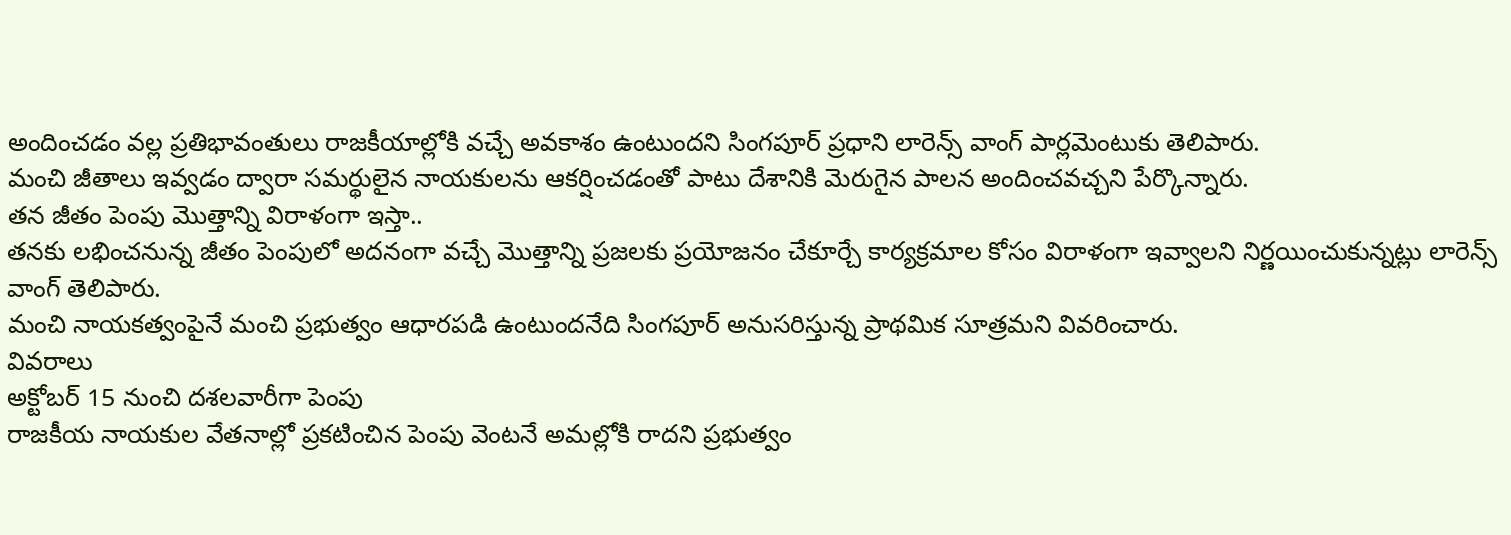అందించడం వల్ల ప్రతిభావంతులు రాజకీయాల్లోకి వచ్చే అవకాశం ఉంటుందని సింగపూర్ ప్రధాని లారెన్స్ వాంగ్ పార్లమెంటుకు తెలిపారు.
మంచి జీతాలు ఇవ్వడం ద్వారా సమర్థులైన నాయకులను ఆకర్షించడంతో పాటు దేశానికి మెరుగైన పాలన అందించవచ్చని పేర్కొన్నారు.
తన జీతం పెంపు మొత్తాన్ని విరాళంగా ఇస్తా..
తనకు లభించనున్న జీతం పెంపులో అదనంగా వచ్చే మొత్తాన్ని ప్రజలకు ప్రయోజనం చేకూర్చే కార్యక్రమాల కోసం విరాళంగా ఇవ్వాలని నిర్ణయించుకున్నట్లు లారెన్స్ వాంగ్ తెలిపారు.
మంచి నాయకత్వంపైనే మంచి ప్రభుత్వం ఆధారపడి ఉంటుందనేది సింగపూర్ అనుసరిస్తున్న ప్రాథమిక సూత్రమని వివరించారు.
వివరాలు
అక్టోబర్ 15 నుంచి దశలవారీగా పెంపు
రాజకీయ నాయకుల వేతనాల్లో ప్రకటించిన పెంపు వెంటనే అమల్లోకి రాదని ప్రభుత్వం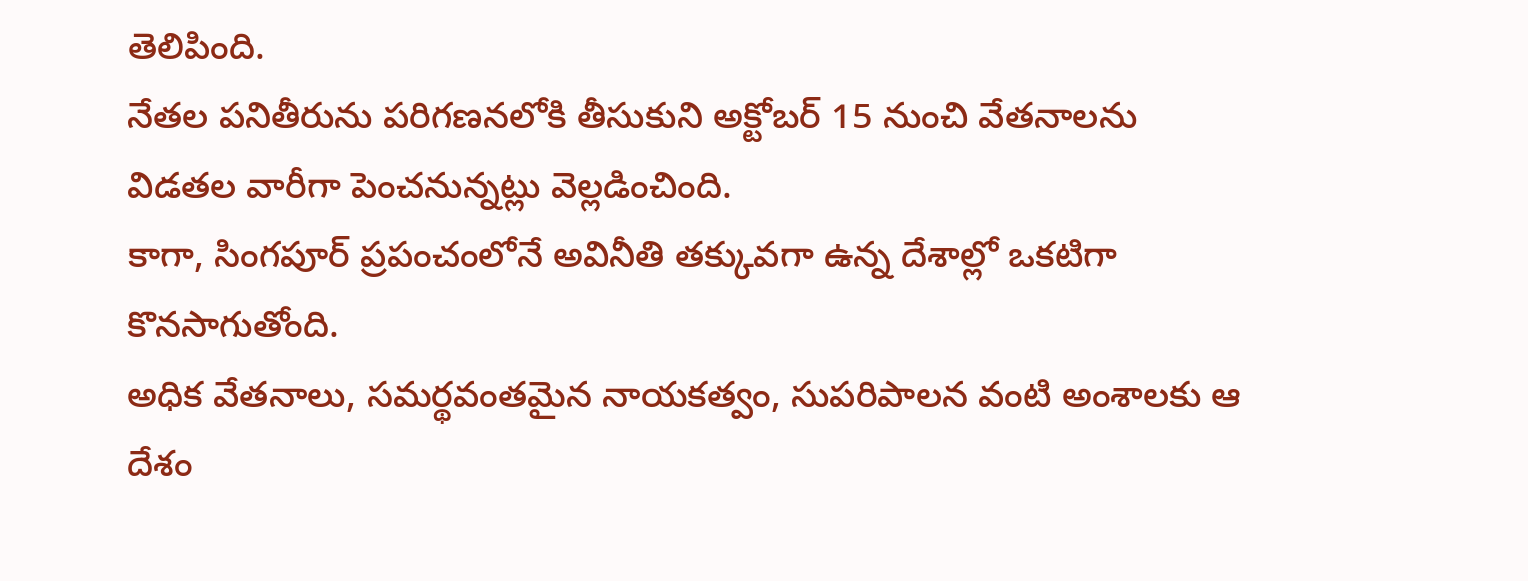తెలిపింది.
నేతల పనితీరును పరిగణనలోకి తీసుకుని అక్టోబర్ 15 నుంచి వేతనాలను విడతల వారీగా పెంచనున్నట్లు వెల్లడించింది.
కాగా, సింగపూర్ ప్రపంచంలోనే అవినీతి తక్కువగా ఉన్న దేశాల్లో ఒకటిగా కొనసాగుతోంది.
అధిక వేతనాలు, సమర్థవంతమైన నాయకత్వం, సుపరిపాలన వంటి అంశాలకు ఆ దేశం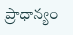ప్రాధాన్యం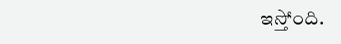ఇస్తోంది.